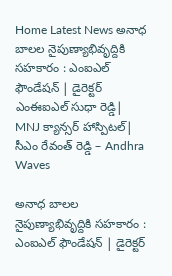Home Latest News అనాధ బాలల నైపుణ్యాభివృద్దికి సహకారం : ఎంఐఎల్ ఫౌండేషన్ | డైరెక్టర్ ఎంఈఐఎల్ సుధా రెడ్డి| MNJ క్యాన్సర్ హాస్పిటల్| సీఎం రేవంత్ రెడ్డి – Andhra Waves

అనాధ బాలల నైపుణ్యాభివృద్దికి సహకారం : ఎంఐఎల్ ఫౌండేషన్ | డైరెక్టర్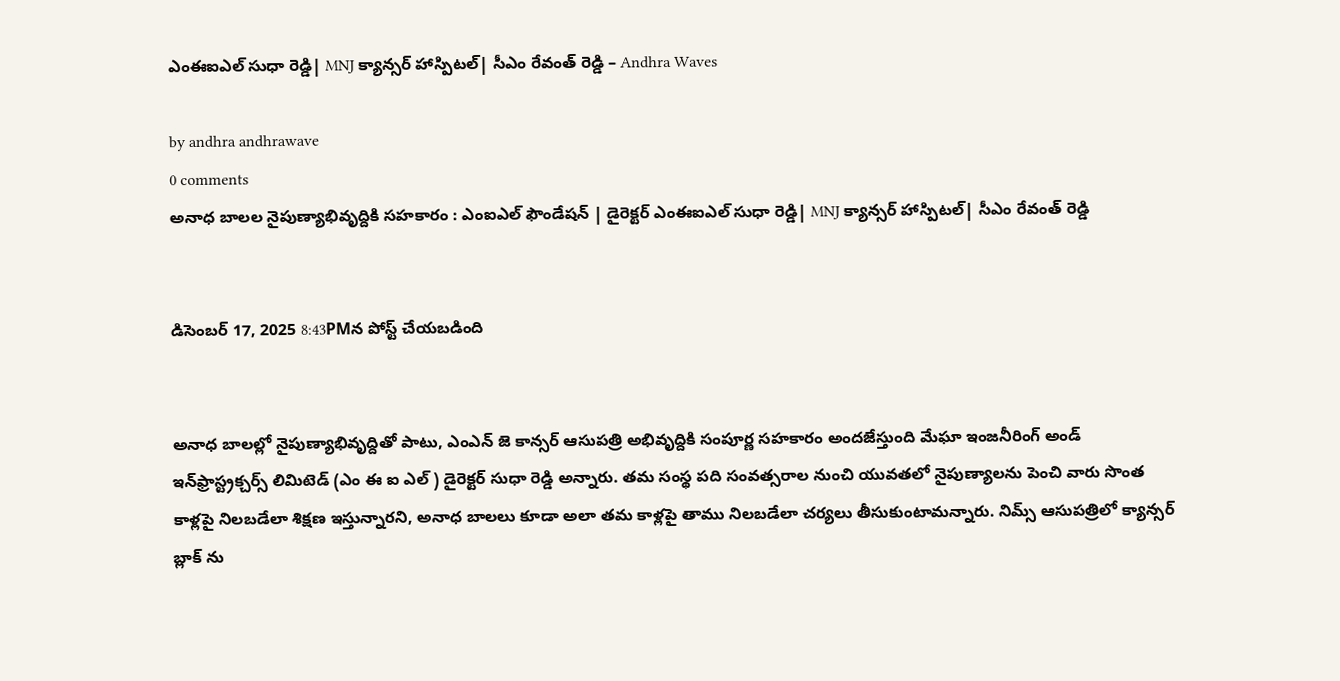ఎంఈఐఎల్ సుధా రెడ్డి| MNJ క్యాన్సర్ హాస్పిటల్| సీఎం రేవంత్ రెడ్డి – Andhra Waves

by andhra andhrawave
0 comments
అనాధ బాలల నైపుణ్యాభివృద్దికి సహకారం : ఎంఐఎల్ ఫౌండేషన్ | డైరెక్టర్ ఎంఈఐఎల్ సుధా రెడ్డి| MNJ క్యాన్సర్ హాస్పిటల్| సీఎం రేవంత్ రెడ్డి


డిసెంబర్ 17, 2025 8:43PMన పోస్ట్ చేయబడింది


అనాధ బాలల్లో నైపుణ్యాభివృద్దితో పాటు, ఎంఎన్ జె కాన్సర్ ఆసుపత్రి అభివృద్దికి సంపూర్ణ సహకారం అందజేస్తుంది మేఘా ఇంజనీరింగ్ అండ్ ఇన్‌ఫ్రాస్ట్రక్చర్స్ లిమిటెడ్ (ఎం ఈ ఐ ఎల్ ) డైరెక్టర్ సుధా రెడ్డి అన్నారు. తమ సంస్థ పది సంవత్సరాల నుంచి యువతలో నైపుణ్యాలను పెంచి వారు సొంత కాళ్లపై నిలబడేలా శిక్షణ ఇస్తున్నారని, అనాధ బాలలు కూడా అలా తమ కాళ్లపై తాము నిలబడేలా చర్యలు తీసుకుంటామన్నారు. నిమ్స్ ఆసుపత్రిలో క్యాన్సర్ బ్లాక్ ను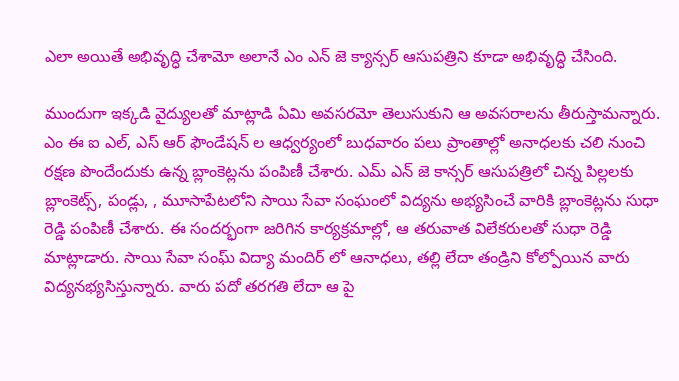ఎలా అయితే అభివృద్ధి చేశామో అలానే ఎం ఎన్ జె క్యాన్సర్ ఆసుపత్రిని కూడా అభివృద్ధి చేసింది.

ముందుగా ఇక్కడి వైద్యులతో మాట్లాడి ఏమి అవసరమో తెలుసుకుని ఆ అవసరాలను తీరుస్తామన్నారు. ఎం ఈ ఐ ఎల్, ఎస్ ఆర్ ఫౌండేషన్ ల ఆధ్వర్యంలో బుధవారం పలు ప్రాంతాల్లో అనాధలకు చలి నుంచి రక్షణ పొందేందుకు ఉన్న బ్లాంకెట్లను పంపిణీ చేశారు. ఎమ్ ఎన్ జె కాన్సర్ ఆసుపత్రిలో చిన్న పిల్లలకు బ్లాంకెట్స్, పండ్లు, , మూసాపేటలోని సాయి సేవా సంఘంలో విద్యను అభ్యసించే వారికి బ్లాంకెట్లను సుధా రెడ్డి పంపిణీ చేశారు. ఈ సందర్భంగా జరిగిన కార్యక్రమాల్లో, ఆ తరువాత విలేకరులతో సుధా రెడ్డి మాట్లాడారు. సాయి సేవా సంఘ్ విద్యా మందిర్ లో ఆనాధలు, తల్లి లేదా తండ్రిని కోల్పోయిన వారు విద్యనభ్యసిస్తున్నారు. వారు పదో తరగతి లేదా ఆ పై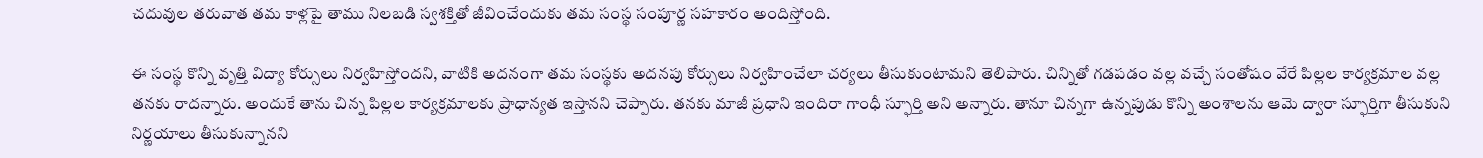చదువుల తరువాత తమ కాళ్లపై తాము నిలబడి స్వశక్తితో జీవించేందుకు తమ సంస్థ సంపూర్ణ సహకారం అందిస్తోంది.

ఈ సంస్థ కొన్ని వృత్తి విద్యా కోర్సులు నిర్వహిస్తోందని, వాటికి అదనంగా తమ సంస్థకు అదనపు కోర్సులు నిర్వహించేలా చర్యలు తీసుకుంటామని తెలిపారు. చిన్నితో గడపడం వల్ల వచ్చే సంతోషం వేరే పిల్లల కార్యక్రమాల వల్ల తనకు రాదన్నారు. అందుకే తాను చిన్న పిల్లల కార్యక్రమాలకు ప్రాధాన్యత ఇస్తానని చెప్పారు. తనకు మాజీ ప్రధాని ఇందిరా గాంధీ స్ఫూర్తి అని అన్నారు. తానూ చిన్నగా ఉన్నపుడు కొన్ని అంశాలను ఆమె ద్వారా స్ఫూర్తిగా తీసుకుని నిర్ణయాలు తీసుకున్నానని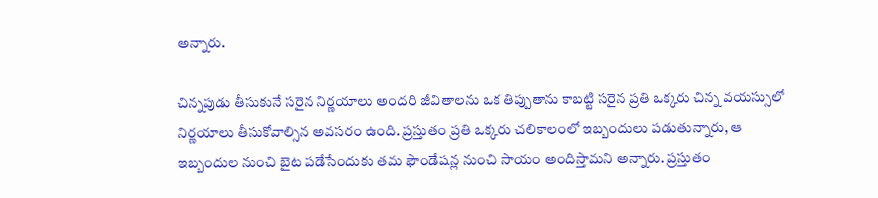అన్నారు.

చిన్నపుడు తీసుకునే సరైన నిర్ణయాలు అందరి జీవితాలను ఒక తిప్పుతాను కాబట్టి సరైన ప్రతి ఒక్కరు చిన్న వయస్సులో నిర్ణయాలు తీసుకోవాల్సిన అవసరం ఉంది. ప్రస్తుతం ప్రతి ఒక్కరు చలికాలంలో ఇబ్బందులు పడుతున్నారు, ఆ ఇబ్బందుల నుంచి బైట పడేసేందుకు తమ ఫౌండేషన్ల నుంచి సాయం అందిస్తామని అన్నారు. ప్రస్తుతం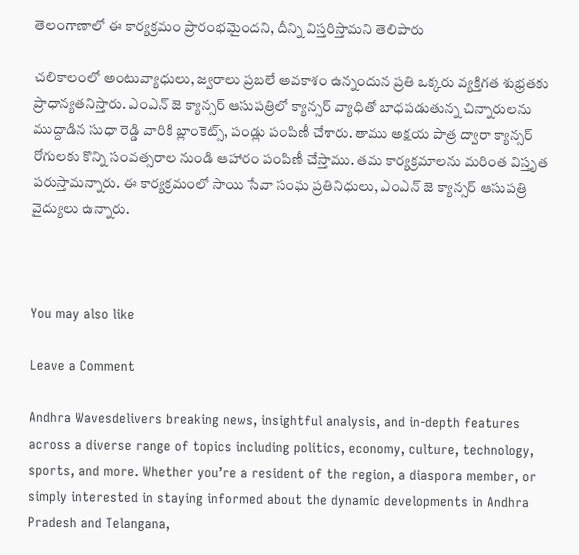తెలంగాణాలో ఈ కార్యక్రమం ప్రారంభమైందని, దీన్ని విస్తరిస్తామని తెలిపారు

చలికాలంలో అంటువ్యాధులు, జ్వరాలు ప్రబలే అవకాశం ఉన్నందున ప్రతి ఒక్కరు వ్యక్తిగత శుభ్రతకు ప్రాధాన్యతనిస్తారు. ఎంఎన్ జె క్యాన్సర్ ఆసుపత్రిలో క్యాన్సర్ వ్యాధితో బాధపడుతున్న చిన్నారులను ముద్దాడిన సుధా రెడ్డి వారికి బ్లాంకెట్స్, పండ్లు పంపిణీ చేశారు. తాము అక్షయ పాత్ర ద్వారా క్యాన్సర్ రోగులకు కొన్ని సంవత్సరాల నుండి ఆహారం పంపిణీ చేస్తాము. తమ కార్యక్రమాలను మరింత విస్తృత పరుస్తామన్నారు. ఈ కార్యక్రమంలో సాయి సేవా సంఘ ప్రతినిధులు, ఎంఎన్ జె క్యాన్సర్ ఆసుపత్రి వైద్యులు ఉన్నారు.



You may also like

Leave a Comment

Andhra Wavesdelivers breaking news, insightful analysis, and in-depth features across a diverse range of topics including politics, economy, culture, technology, sports, and more. Whether you’re a resident of the region, a diaspora member, or simply interested in staying informed about the dynamic developments in Andhra Pradesh and Telangana,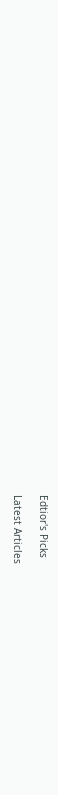Edtior's Picks

Latest Articles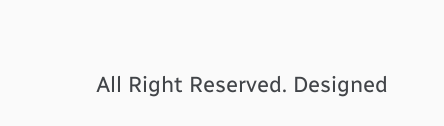All Right Reserved. Designed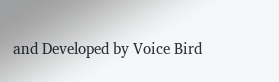and Developed by Voice Bird